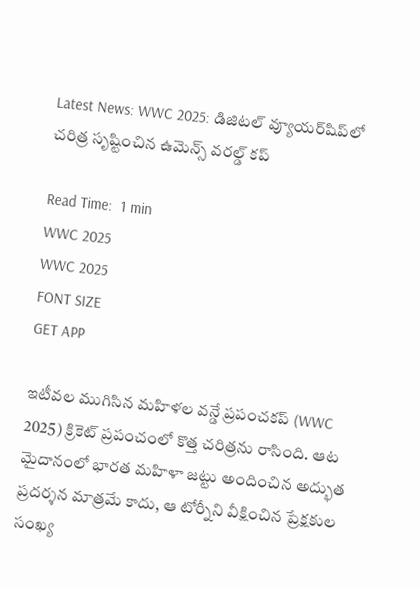Latest News: WWC 2025: డిజిటల్ వ్యూయర్‌షిప్‌లో చరిత్ర సృష్టించిన ఉమెన్స్ వరల్డ్ కప్

Read Time:  1 min
WWC 2025
WWC 2025
FONT SIZE
GET APP

ఇటీవల ముగిసిన మహిళల వన్డే ప్రపంచకప్‌ (WWC 2025) క్రికెట్ ప్రపంచంలో కొత్త చరిత్రను రాసింది. ఆట మైదానంలో భారత మహిళా జట్టు అందించిన అద్భుత ప్రదర్శన మాత్రమే కాదు, ఆ టోర్నీని వీక్షించిన ప్రేక్షకుల సంఖ్య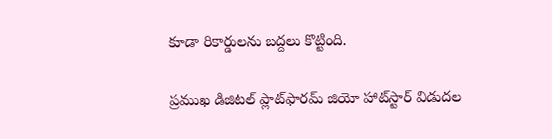కూడా రికార్డులను బద్దలు కొట్టింది.

ప్రముఖ డిజిటల్ ప్లాట్‌ఫారమ్ జియో హాట్‌స్టార్ విడుదల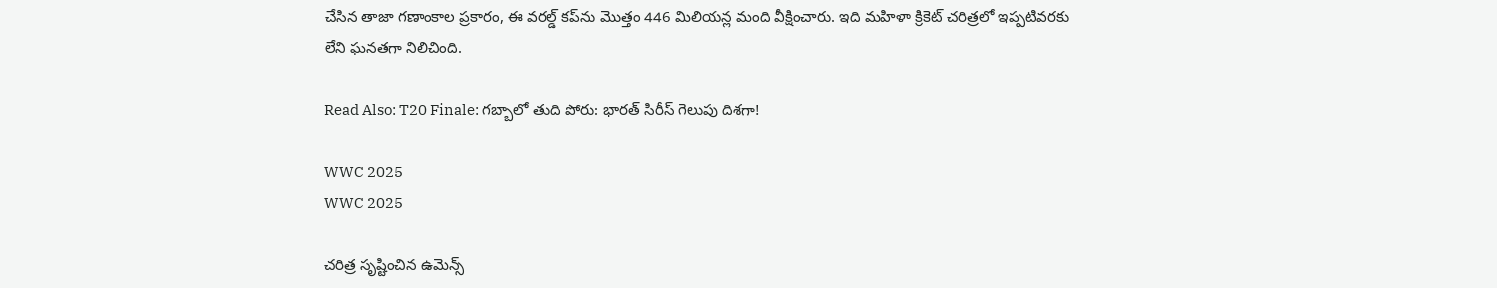చేసిన తాజా గణాంకాల ప్రకారం, ఈ వరల్డ్ కప్‌ను మొత్తం 446 మిలియన్ల మంది వీక్షించారు. ఇది మహిళా క్రికెట్ చరిత్రలో ఇప్పటివరకు లేని ఘనతగా నిలిచింది.

Read Also: T20 Finale: గబ్బాలో తుది పోరు: భారత్ సిరీస్ గెలుపు దిశగా!

WWC 2025
WWC 2025

చరిత్ర సృష్టించిన ఉమెన్స్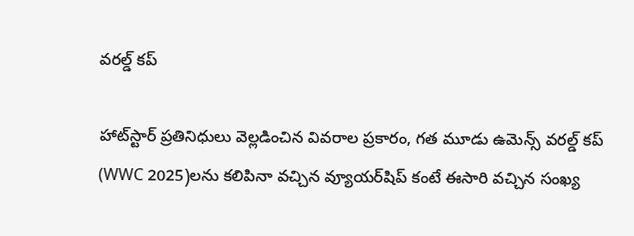వరల్డ్ కప్

హాట్‌స్టార్ ప్రతినిధులు వెల్లడించిన వివరాల ప్రకారం, గత మూడు ఉమెన్స్ వరల్డ్ కప్‌ (WWC 2025)లను కలిపినా వచ్చిన వ్యూయర్‌షిప్ కంటే ఈసారి వచ్చిన సంఖ్య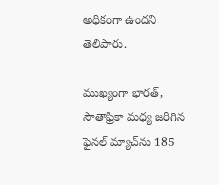అధికంగా ఉందని తెలిపారు.

ముఖ్యంగా భారత్, సౌతాఫ్రికా మధ్య జరిగిన ఫైనల్‌ మ్యాచ్‌ను 185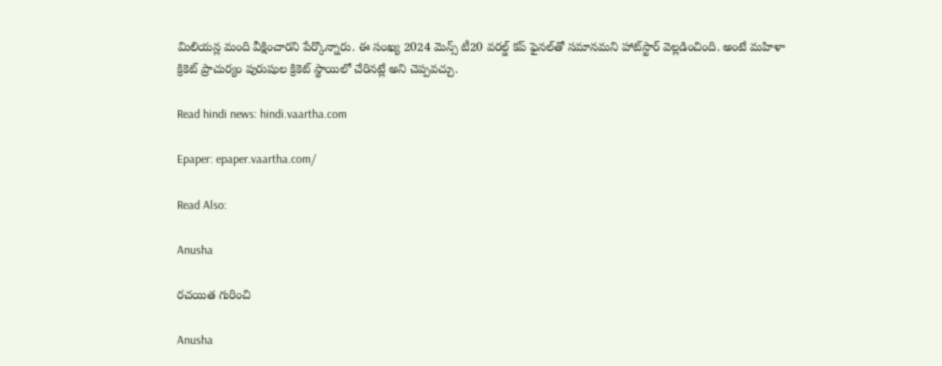మిలియన్ల మంది వీక్షించారని పేర్కొన్నారు. ఈ సంఖ్య 2024 మెన్స్ టీ20 వరల్డ్ కప్ ఫైనల్‌తో సమానమని హాట్‌స్టార్ వెల్లడించింది. అంటే మహిళా క్రికెట్ ప్రాచుర్యం పురుషుల క్రికెట్ స్థాయిలో చేరినట్లే అని చెప్పవచ్చు.

Read hindi news: hindi.vaartha.com

Epaper: epaper.vaartha.com/

Read Also:

Anusha

రచయిత గురించి

Anusha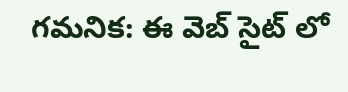గమనిక: ఈ వెబ్ సైట్ లో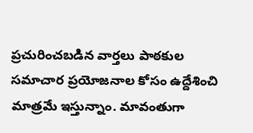ప్రచురించబడిన వార్తలు పాఠకుల సమాచార ప్రయోజనాల కోసం ఉద్దేశించి మాత్రమే ఇస్తున్నాం. మావంతుగా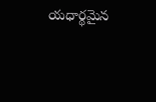యధార్థమైన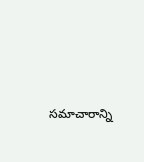సమాచారాన్ని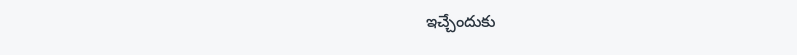ఇచ్చేందుకు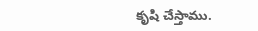కృషి చేస్తాము.